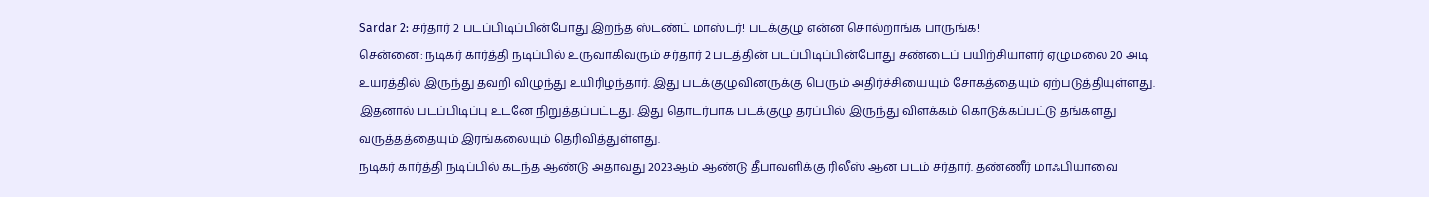Sardar 2: சர்தார் 2 படப்பிடிப்பின்போது இறந்த ஸ்டண்ட் மாஸ்டர்! படக்குழு என்ன சொல்றாங்க பாருங்க!
சென்னை: நடிகர் கார்த்தி நடிப்பில் உருவாகிவரும் சர்தார் 2 படத்தின் படப்பிடிப்பின்போது சண்டைப் பயிற்சியாளர் ஏழுமலை 20 அடி உயரத்தில் இருந்து தவறி விழுந்து உயிரிழந்தார். இது படக்குழுவினருக்கு பெரும் அதிர்ச்சியையும் சோகத்தையும் ஏற்படுத்தியுள்ளது. இதனால் படப்பிடிப்பு உடனே நிறுத்தப்பட்டது. இது தொடர்பாக படக்குழு தரப்பில் இருந்து விளக்கம் கொடுக்கப்பட்டு தங்களது வருத்தத்தையும் இரங்கலையும் தெரிவித்துள்ளது.
நடிகர் கார்த்தி நடிப்பில் கடந்த ஆண்டு அதாவது 2023ஆம் ஆண்டு தீபாவளிக்கு ரிலீஸ் ஆன படம் சர்தார். தண்ணீர் மாஃபியாவை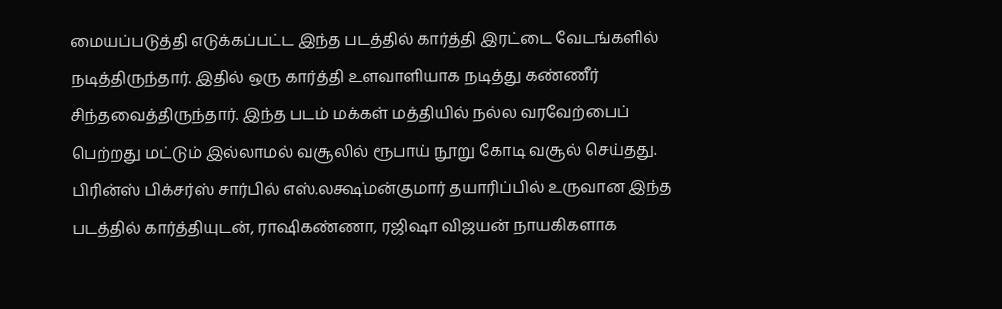மையப்படுத்தி எடுக்கப்பட்ட இந்த படத்தில் கார்த்தி இரட்டை வேடங்களில் நடித்திருந்தார். இதில் ஒரு கார்த்தி உளவாளியாக நடித்து கண்ணீர் சிந்தவைத்திருந்தார். இந்த படம் மக்கள் மத்தியில் நல்ல வரவேற்பைப் பெற்றது மட்டும் இல்லாமல் வசூலில் ரூபாய் நூறு கோடி வசூல் செய்தது. பிரின்ஸ் பிக்சர்ஸ் சார்பில் எஸ்.லக்ஷ்மன்குமார் தயாரிப்பில் உருவான இந்த படத்தில் கார்த்தியுடன், ராஷிகண்ணா, ரஜிஷா விஜயன் நாயகிகளாக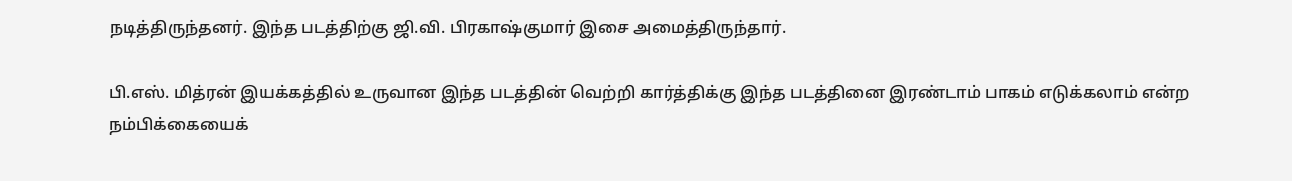நடித்திருந்தனர். இந்த படத்திற்கு ஜி.வி. பிரகாஷ்குமார் இசை அமைத்திருந்தார்.

பி.எஸ். மித்ரன் இயக்கத்தில் உருவான இந்த படத்தின் வெற்றி கார்த்திக்கு இந்த படத்தினை இரண்டாம் பாகம் எடுக்கலாம் என்ற நம்பிக்கையைக்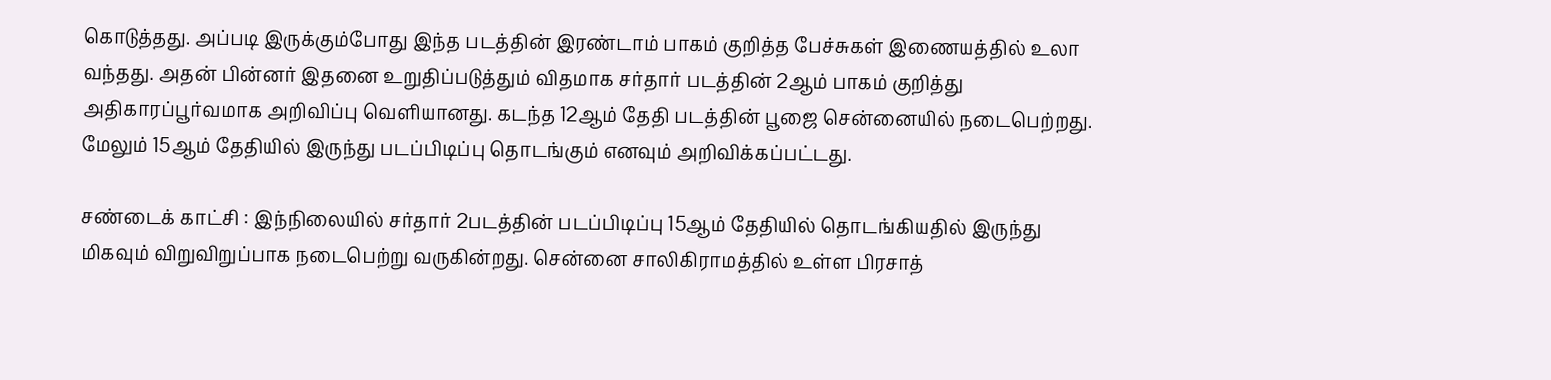கொடுத்தது. அப்படி இருக்கும்போது இந்த படத்தின் இரண்டாம் பாகம் குறித்த பேச்சுகள் இணையத்தில் உலா வந்தது. அதன் பின்னர் இதனை உறுதிப்படுத்தும் விதமாக சர்தார் படத்தின் 2ஆம் பாகம் குறித்து அதிகாரப்பூர்வமாக அறிவிப்பு வெளியானது. கடந்த 12ஆம் தேதி படத்தின் பூஜை சென்னையில் நடைபெற்றது. மேலும் 15ஆம் தேதியில் இருந்து படப்பிடிப்பு தொடங்கும் எனவும் அறிவிக்கப்பட்டது.

சண்டைக் காட்சி : இந்நிலையில் சர்தார் 2படத்தின் படப்பிடிப்பு 15ஆம் தேதியில் தொடங்கியதில் இருந்து மிகவும் விறுவிறுப்பாக நடைபெற்று வருகின்றது. சென்னை சாலிகிராமத்தில் உள்ள பிரசாத்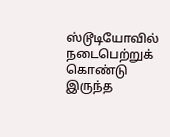ஸ்டூடியோவில் நடைபெற்றுக் கொண்டு இருந்த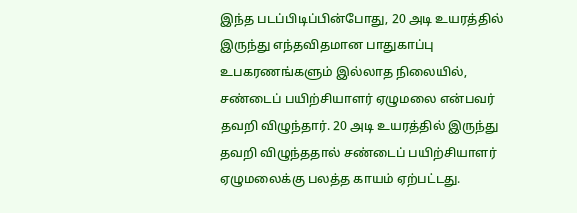இந்த படப்பிடிப்பின்போது, 20 அடி உயரத்தில் இருந்து எந்தவிதமான பாதுகாப்பு உபகரணங்களும் இல்லாத நிலையில், சண்டைப் பயிற்சியாளர் ஏழுமலை என்பவர் தவறி விழுந்தார். 20 அடி உயரத்தில் இருந்து தவறி விழுந்ததால் சண்டைப் பயிற்சியாளர் ஏழுமலைக்கு பலத்த காயம் ஏற்பட்டது.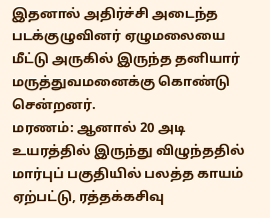இதனால் அதிர்ச்சி அடைந்த படக்குழுவினர் ஏழுமலையை மீட்டு அருகில் இருந்த தனியார் மருத்துவமனைக்கு கொண்டு சென்றனர்.
மரணம்: ஆனால் 20 அடி உயரத்தில் இருந்து விழுந்ததில் மார்புப் பகுதியில் பலத்த காயம் ஏற்பட்டு, ரத்தக்கசிவு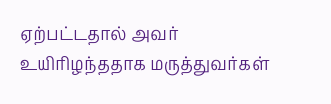ஏற்பட்டதால் அவர் உயிரிழந்ததாக மருத்துவர்கள்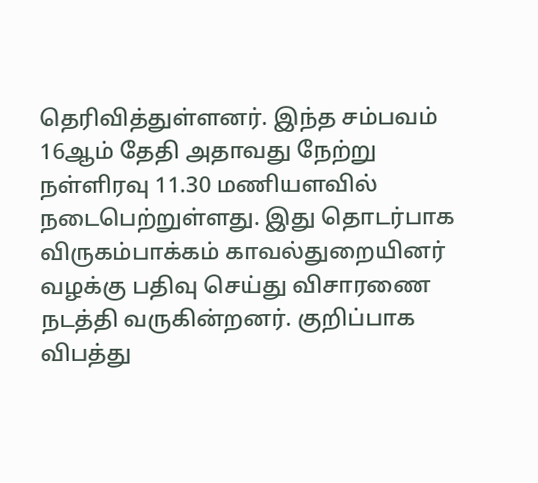தெரிவித்துள்ளனர். இந்த சம்பவம் 16ஆம் தேதி அதாவது நேற்று நள்ளிரவு 11.30 மணியளவில் நடைபெற்றுள்ளது. இது தொடர்பாக விருகம்பாக்கம் காவல்துறையினர் வழக்கு பதிவு செய்து விசாரணை நடத்தி வருகின்றனர். குறிப்பாக விபத்து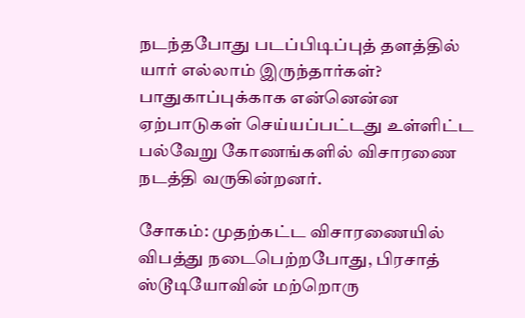நடந்தபோது படப்பிடிப்புத் தளத்தில் யார் எல்லாம் இருந்தார்கள்? பாதுகாப்புக்காக என்னென்ன ஏற்பாடுகள் செய்யப்பட்டது உள்ளிட்ட பல்வேறு கோணங்களில் விசாரணை நடத்தி வருகின்றனர்.

சோகம்: முதற்கட்ட விசாரணையில் விபத்து நடைபெற்றபோது, பிரசாத் ஸ்டூடியோவின் மற்றொரு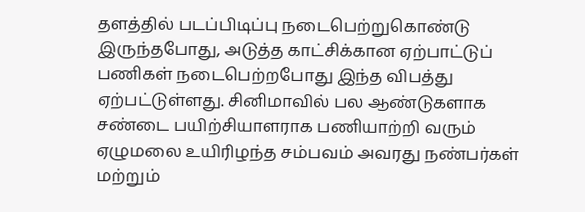தளத்தில் படப்பிடிப்பு நடைபெற்றுகொண்டு இருந்தபோது, அடுத்த காட்சிக்கான ஏற்பாட்டுப் பணிகள் நடைபெற்றபோது இந்த விபத்து ஏற்பட்டுள்ளது. சினிமாவில் பல ஆண்டுகளாக சண்டை பயிற்சியாளராக பணியாற்றி வரும் ஏழுமலை உயிரிழந்த சம்பவம் அவரது நண்பர்கள் மற்றும்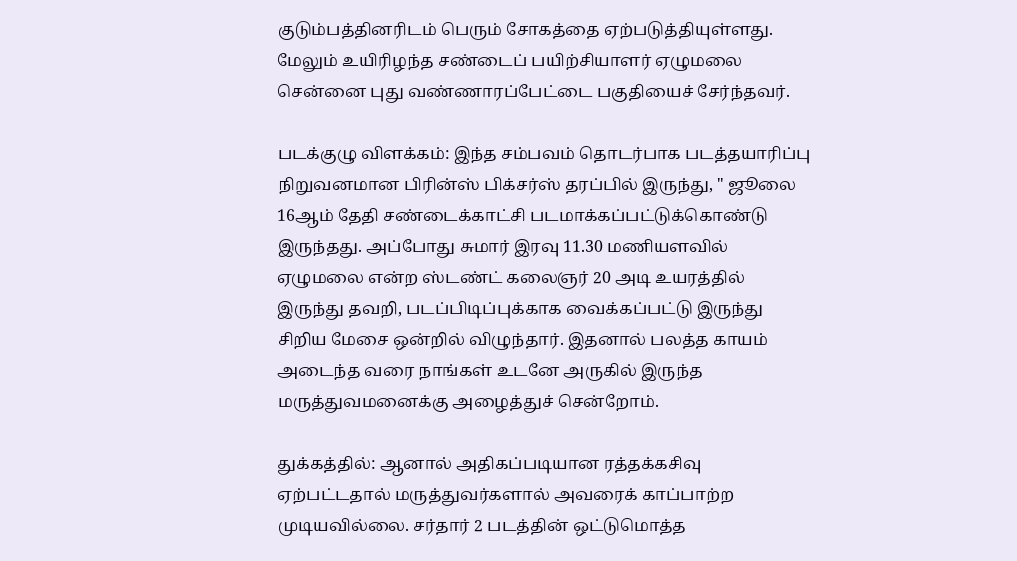குடும்பத்தினரிடம் பெரும் சோகத்தை ஏற்படுத்தியுள்ளது. மேலும் உயிரிழந்த சண்டைப் பயிற்சியாளர் ஏழுமலை சென்னை புது வண்ணாரப்பேட்டை பகுதியைச் சேர்ந்தவர்.

படக்குழு விளக்கம்: இந்த சம்பவம் தொடர்பாக படத்தயாரிப்பு நிறுவனமான பிரின்ஸ் பிக்சர்ஸ் தரப்பில் இருந்து, " ஜூலை 16ஆம் தேதி சண்டைக்காட்சி படமாக்கப்பட்டுக்கொண்டு இருந்தது. அப்போது சுமார் இரவு 11.30 மணியளவில் ஏழுமலை என்ற ஸ்டண்ட் கலைஞர் 20 அடி உயரத்தில் இருந்து தவறி, படப்பிடிப்புக்காக வைக்கப்பட்டு இருந்து சிறிய மேசை ஒன்றில் விழுந்தார். இதனால் பலத்த காயம் அடைந்த வரை நாங்கள் உடனே அருகில் இருந்த மருத்துவமனைக்கு அழைத்துச் சென்றோம்.

துக்கத்தில்: ஆனால் அதிகப்படியான ரத்தக்கசிவு ஏற்பட்டதால் மருத்துவர்களால் அவரைக் காப்பாற்ற முடியவில்லை. சர்தார் 2 படத்தின் ஒட்டுமொத்த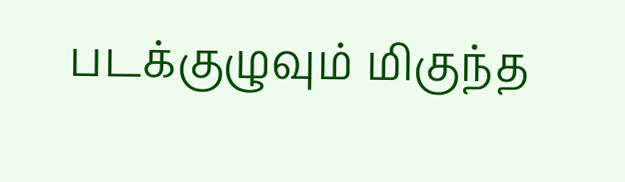படக்குழுவும் மிகுந்த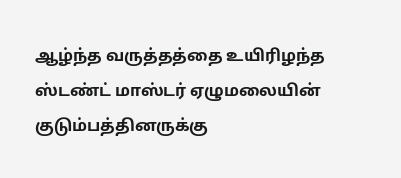ஆழ்ந்த வருத்தத்தை உயிரிழந்த ஸ்டண்ட் மாஸ்டர் ஏழுமலையின் குடும்பத்தினருக்கு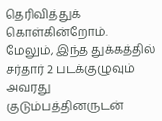தெரிவித்துக் கொள்கின்றோம். மேலும், இந்த துக்கத்தில் சர்தார் 2 படக்குழுவும் அவரது குடும்பத்தினருடன்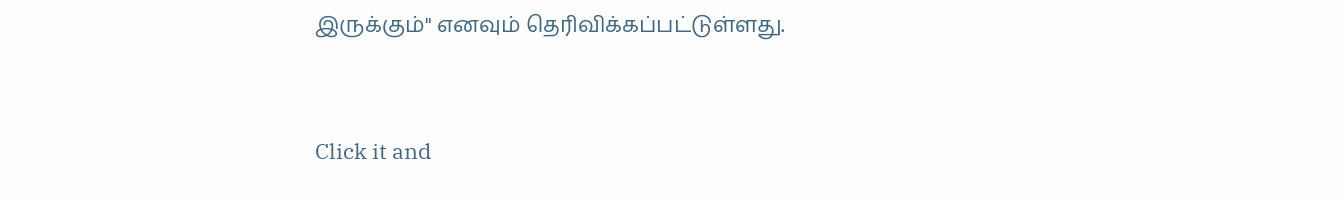இருக்கும்" எனவும் தெரிவிக்கப்பட்டுள்ளது.


Click it and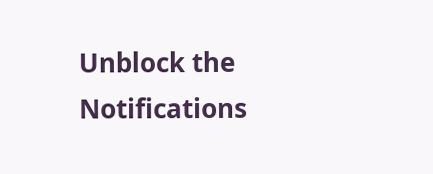Unblock the Notifications